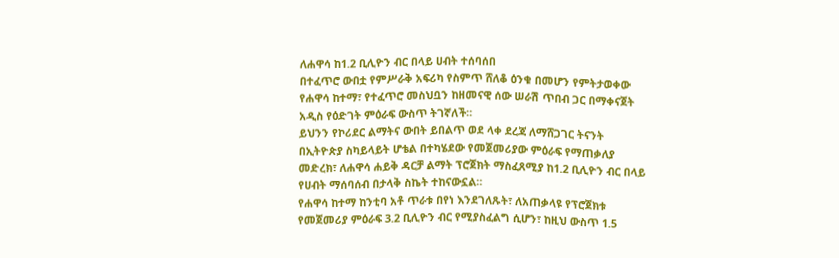ለሐዋሳ ከ1.2 ቢሊዮን ብር በላይ ሀብት ተሰባሰበ
በተፈጥሮ ውበቷ የምሥራቅ አፍሪካ የስምጥ ሸለቆ ዕንቁ በመሆን የምትታወቀው የሐዋሳ ከተማ፣ የተፈጥሮ መስህቧን ከዘመናዊ ሰው ሠራሽ ጥበብ ጋር በማቀናጀት አዲስ የዕድገት ምዕራፍ ውስጥ ትገኛለች።
ይህንን የኮሪደር ልማትና ውበት ይበልጥ ወደ ላቀ ደረጃ ለማሸጋገር ትናንት በኢትዮጵያ ስካይላይት ሆቴል በተካሄደው የመጀመሪያው ምዕራፍ የማጠቃለያ መድረክ፣ ለሐዋሳ ሐይቅ ዳርቻ ልማት ፕሮጀክት ማስፈጸሚያ ከ1.2 ቢሊዮን ብር በላይ የሀብት ማሰባሰብ በታላቅ ስኬት ተከናውኗል።
የሐዋሳ ከተማ ከንቲባ አቶ ጥራቱ በየነ እንደገለጹት፣ ለአጠቃላዩ የፕሮጀክቱ የመጀመሪያ ምዕራፍ 3.2 ቢሊዮን ብር የሚያስፈልግ ሲሆን፣ ከዚህ ውስጥ 1.5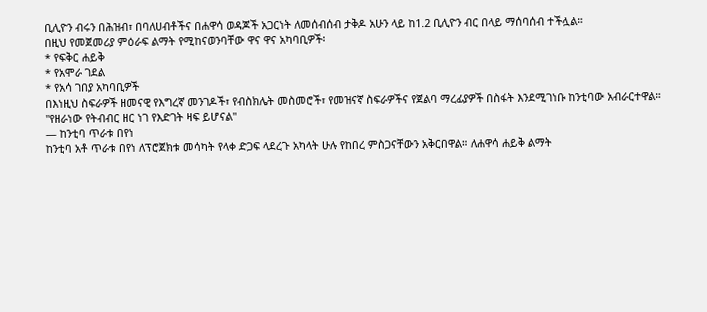ቢሊዮን ብሩን በሕዝብ፣ በባለሀብቶችና በሐዋሳ ወዳጆች አጋርነት ለመሰብሰብ ታቅዶ አሁን ላይ ከ1.2 ቢሊዮን ብር በላይ ማሰባሰብ ተችሏል።
በዚህ የመጀመሪያ ምዕራፍ ልማት የሚከናወንባቸው ዋና ዋና አካባቢዎች፡
* የፍቅር ሐይቅ
* የአሞራ ገደል
* የአሳ ገበያ አካባቢዎች
በእነዚህ ስፍራዎች ዘመናዊ የእግረኛ መንገዶች፣ የብስክሌት መስመሮች፣ የመዝናኛ ስፍራዎችና የጀልባ ማረፊያዎች በስፋት እንደሚገነቡ ከንቲባው አብራርተዋል።
"የዘራነው የትብብር ዘር ነገ የእድገት ዛፍ ይሆናል"
— ከንቲባ ጥራቱ በየነ
ከንቲባ አቶ ጥራቱ በየነ ለፕሮጀክቱ መሳካት የላቀ ድጋፍ ላደረጉ አካላት ሁሉ የከበረ ምስጋናቸውን አቅርበዋል። ለሐዋሳ ሐይቅ ልማት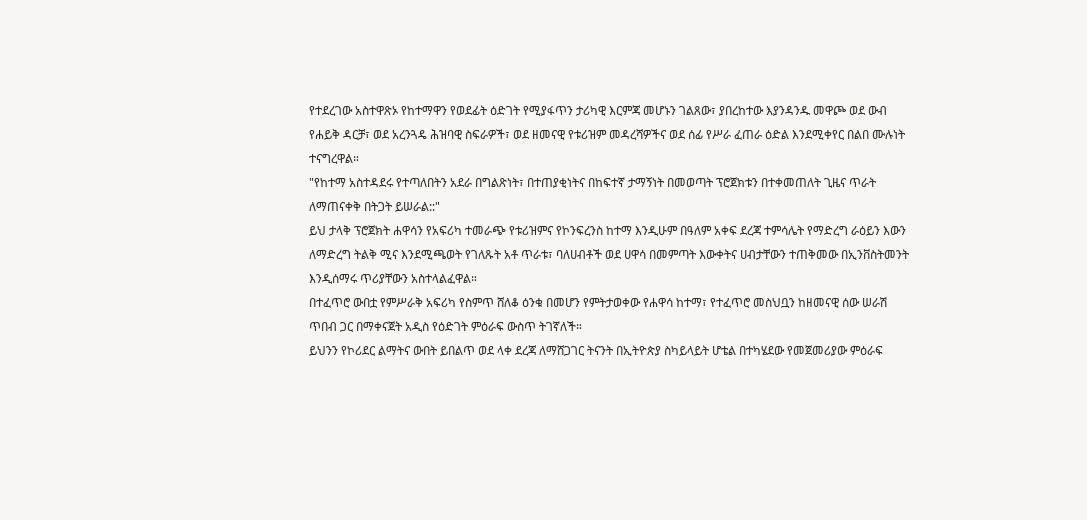የተደረገው አስተዋጽኦ የከተማዋን የወደፊት ዕድገት የሚያፋጥን ታሪካዊ እርምጃ መሆኑን ገልጸው፣ ያበረከተው እያንዳንዱ መዋጮ ወደ ውብ የሐይቅ ዳርቻ፣ ወደ አረንጓዴ ሕዝባዊ ስፍራዎች፣ ወደ ዘመናዊ የቱሪዝም መዳረሻዎችና ወደ ሰፊ የሥራ ፈጠራ ዕድል እንደሚቀየር በልበ ሙሉነት ተናግረዋል።
"የከተማ አስተዳደሩ የተጣለበትን አደራ በግልጽነት፣ በተጠያቂነትና በከፍተኛ ታማኝነት በመወጣት ፕሮጀክቱን በተቀመጠለት ጊዜና ጥራት ለማጠናቀቅ በትጋት ይሠራል::"
ይህ ታላቅ ፕሮጀክት ሐዋሳን የአፍሪካ ተመራጭ የቱሪዝምና የኮንፍረንስ ከተማ እንዲሁም በዓለም አቀፍ ደረጃ ተምሳሌት የማድረግ ራዕይን እውን ለማድረግ ትልቅ ሚና እንደሚጫወት የገለጹት አቶ ጥራቱ፣ ባለሀብቶች ወደ ሀዋሳ በመምጣት እውቀትና ሀብታቸውን ተጠቅመው በኢንቨስትመንት እንዲሰማሩ ጥሪያቸውን አስተላልፈዋል።
በተፈጥሮ ውበቷ የምሥራቅ አፍሪካ የስምጥ ሸለቆ ዕንቁ በመሆን የምትታወቀው የሐዋሳ ከተማ፣ የተፈጥሮ መስህቧን ከዘመናዊ ሰው ሠራሽ ጥበብ ጋር በማቀናጀት አዲስ የዕድገት ምዕራፍ ውስጥ ትገኛለች።
ይህንን የኮሪደር ልማትና ውበት ይበልጥ ወደ ላቀ ደረጃ ለማሸጋገር ትናንት በኢትዮጵያ ስካይላይት ሆቴል በተካሄደው የመጀመሪያው ምዕራፍ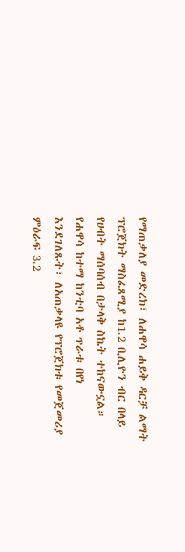የማጠቃለያ መድረክ፣ ለሐዋሳ ሐይቅ ዳርቻ ልማት ፕሮጀክት ማስፈጸሚያ ከ1.2 ቢሊዮን ብር በላይ የሀብት ማሰባሰብ በታላቅ ስኬት ተከናውኗል።
የሐዋሳ ከተማ ከንቲባ አቶ ጥራቱ በየነ እንደገለጹት፣ ለአጠቃላዩ የፕሮጀክቱ የመጀመሪያ ምዕራፍ 3.2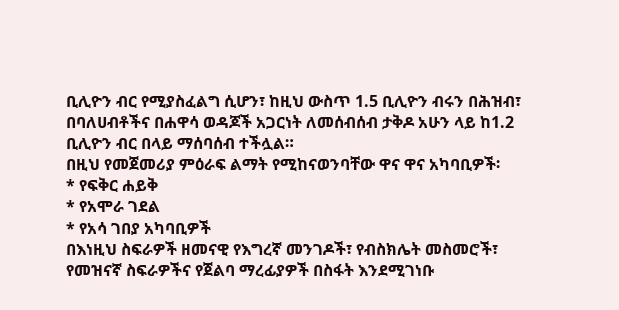ቢሊዮን ብር የሚያስፈልግ ሲሆን፣ ከዚህ ውስጥ 1.5 ቢሊዮን ብሩን በሕዝብ፣ በባለሀብቶችና በሐዋሳ ወዳጆች አጋርነት ለመሰብሰብ ታቅዶ አሁን ላይ ከ1.2 ቢሊዮን ብር በላይ ማሰባሰብ ተችሏል።
በዚህ የመጀመሪያ ምዕራፍ ልማት የሚከናወንባቸው ዋና ዋና አካባቢዎች፡
* የፍቅር ሐይቅ
* የአሞራ ገደል
* የአሳ ገበያ አካባቢዎች
በእነዚህ ስፍራዎች ዘመናዊ የእግረኛ መንገዶች፣ የብስክሌት መስመሮች፣ የመዝናኛ ስፍራዎችና የጀልባ ማረፊያዎች በስፋት እንደሚገነቡ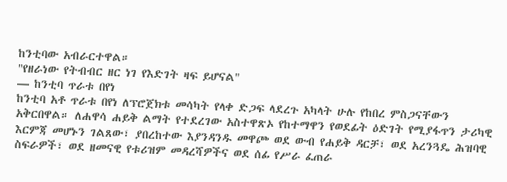ከንቲባው አብራርተዋል።
"የዘራነው የትብብር ዘር ነገ የእድገት ዛፍ ይሆናል"
— ከንቲባ ጥራቱ በየነ
ከንቲባ አቶ ጥራቱ በየነ ለፕሮጀክቱ መሳካት የላቀ ድጋፍ ላደረጉ አካላት ሁሉ የከበረ ምስጋናቸውን አቅርበዋል። ለሐዋሳ ሐይቅ ልማት የተደረገው አስተዋጽኦ የከተማዋን የወደፊት ዕድገት የሚያፋጥን ታሪካዊ እርምጃ መሆኑን ገልጸው፣ ያበረከተው እያንዳንዱ መዋጮ ወደ ውብ የሐይቅ ዳርቻ፣ ወደ አረንጓዴ ሕዝባዊ ስፍራዎች፣ ወደ ዘመናዊ የቱሪዝም መዳረሻዎችና ወደ ሰፊ የሥራ ፈጠራ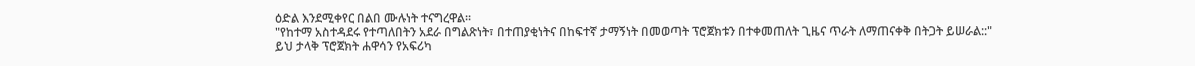ዕድል እንደሚቀየር በልበ ሙሉነት ተናግረዋል።
"የከተማ አስተዳደሩ የተጣለበትን አደራ በግልጽነት፣ በተጠያቂነትና በከፍተኛ ታማኝነት በመወጣት ፕሮጀክቱን በተቀመጠለት ጊዜና ጥራት ለማጠናቀቅ በትጋት ይሠራል::"
ይህ ታላቅ ፕሮጀክት ሐዋሳን የአፍሪካ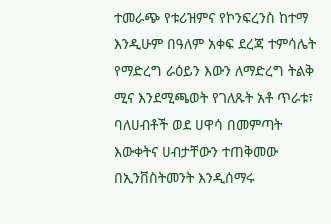ተመራጭ የቱሪዝምና የኮንፍረንስ ከተማ እንዲሁም በዓለም አቀፍ ደረጃ ተምሳሌት የማድረግ ራዕይን እውን ለማድረግ ትልቅ ሚና እንደሚጫወት የገለጹት አቶ ጥራቱ፣ ባለሀብቶች ወደ ሀዋሳ በመምጣት እውቀትና ሀብታቸውን ተጠቅመው በኢንቨስትመንት እንዲሰማሩ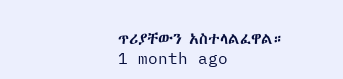ጥሪያቸውን አስተላልፈዋል።
1 month ago